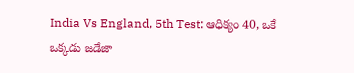India Vs England, 5th Test: ఆధిక్యం 40, ఒకే ఒక్కడు జడేజా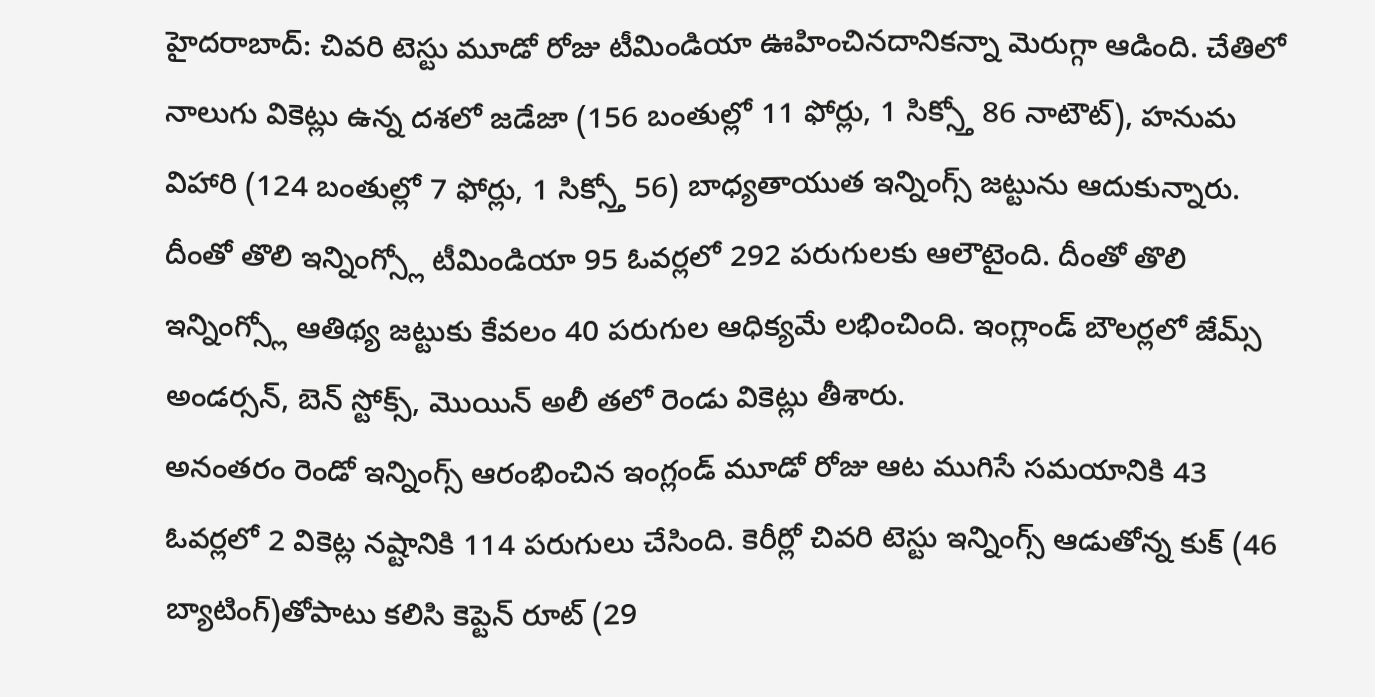హైదరాబాద్: చివరి టెస్టు మూడో రోజు టీమిండియా ఊహించినదానికన్నా మెరుగ్గా ఆడింది. చేతిలో నాలుగు వికెట్లు ఉన్న దశలో జడేజా (156 బంతుల్లో 11 ఫోర్లు, 1 సిక్స్తో 86 నాటౌట్), హనుమ విహారి (124 బంతుల్లో 7 ఫోర్లు, 1 సిక్స్తో 56) బాధ్యతాయుత ఇన్నింగ్స్ జట్టును ఆదుకున్నారు.
దీంతో తొలి ఇన్నింగ్స్లో టీమిండియా 95 ఓవర్లలో 292 పరుగులకు ఆలౌటైంది. దీంతో తొలి ఇన్నింగ్స్లో ఆతిథ్య జట్టుకు కేవలం 40 పరుగుల ఆధిక్యమే లభించింది. ఇంగ్లాండ్ బౌలర్లలో జేమ్స్ అండర్సన్, బెన్ స్టోక్స్, మొయిన్ అలీ తలో రెండు వికెట్లు తీశారు.
అనంతరం రెండో ఇన్నింగ్స్ ఆరంభించిన ఇంగ్లండ్ మూడో రోజు ఆట ముగిసే సమయానికి 43 ఓవర్లలో 2 వికెట్ల నష్టానికి 114 పరుగులు చేసింది. కెరీర్లో చివరి టెస్టు ఇన్నింగ్స్ ఆడుతోన్న కుక్ (46 బ్యాటింగ్)తోపాటు కలిసి కెప్టెన్ రూట్ (29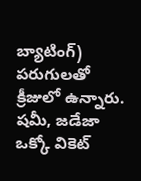బ్యాటింగ్) పరుగులతో క్రీజులో ఉన్నారు.
షమీ, జడేజా ఒక్కో వికెట్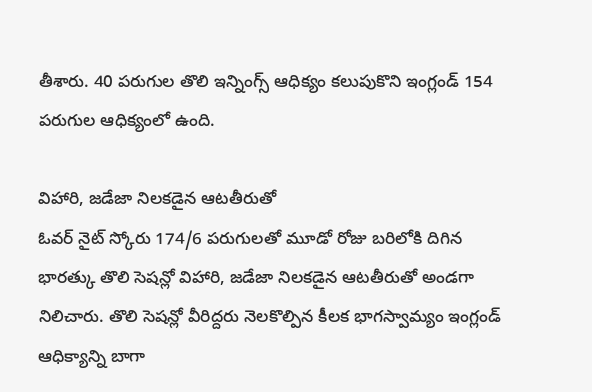తీశారు. 40 పరుగుల తొలి ఇన్నింగ్స్ ఆధిక్యం కలుపుకొని ఇంగ్లండ్ 154 పరుగుల ఆధిక్యంలో ఉంది.

విహారి, జడేజా నిలకడైన ఆటతీరుతో
ఓవర్ నైట్ స్కోరు 174/6 పరుగులతో మూడో రోజు బరిలోకి దిగిన భారత్కు తొలి సెషన్లో విహారి, జడేజా నిలకడైన ఆటతీరుతో అండగా నిలిచారు. తొలి సెషన్లో వీరిద్దరు నెలకొల్పిన కీలక భాగస్వామ్యం ఇంగ్లండ్ ఆధిక్యాన్ని బాగా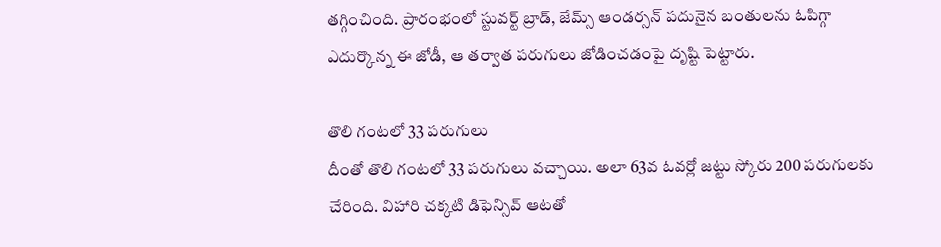తగ్గించింది. ప్రారంభంలో స్టువర్ట్ బ్రాడ్, జేమ్స్ ఆండర్సన్ పదునైన బంతులను ఓపిగ్గా ఎదుర్కొన్న ఈ జోడీ, ఆ తర్వాత పరుగులు జోడించడంపై దృష్టి పెట్టారు.

తొలి గంటలో 33 పరుగులు
దీంతో తొలి గంటలో 33 పరుగులు వచ్చాయి. అలా 63వ ఓవర్లో జట్టు స్కోరు 200 పరుగులకు చేరింది. విహారి చక్కటి డిఫెన్సివ్ ఆటతో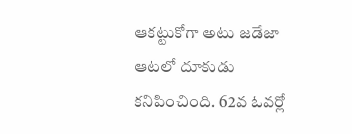ఆకట్టుకోగా అటు జడేజా ఆటలో దూకుడు కనిపించింది. 62వ ఓవర్లో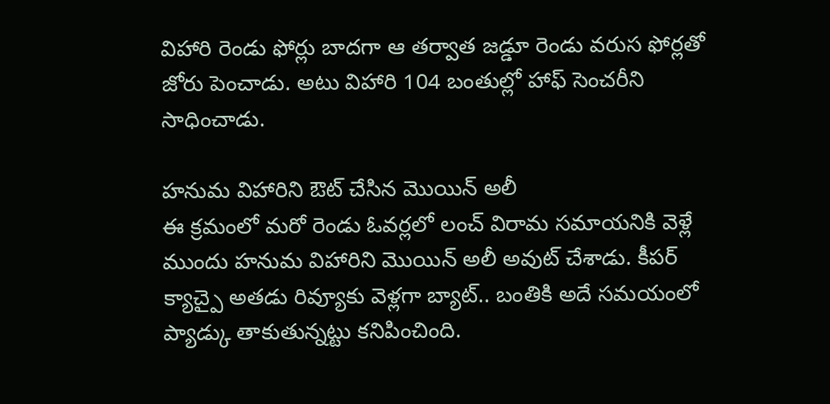విహారి రెండు ఫోర్లు బాదగా ఆ తర్వాత జడ్డూ రెండు వరుస ఫోర్లతో జోరు పెంచాడు. అటు విహారి 104 బంతుల్లో హాఫ్ సెంచరీని సాధించాడు.

హనుమ విహారిని ఔట్ చేసిన మొయిన్ అలీ
ఈ క్రమంలో మరో రెండు ఓవర్లలో లంచ్ విరామ సమాయనికి వెళ్లే ముందు హనుమ విహారిని మొయిన్ అలీ అవుట్ చేశాడు. కీపర్ క్యాచ్పై అతడు రివ్యూకు వెళ్లగా బ్యాట్.. బంతికి అదే సమయంలో ప్యాడ్కు తాకుతున్నట్టు కనిపించింది.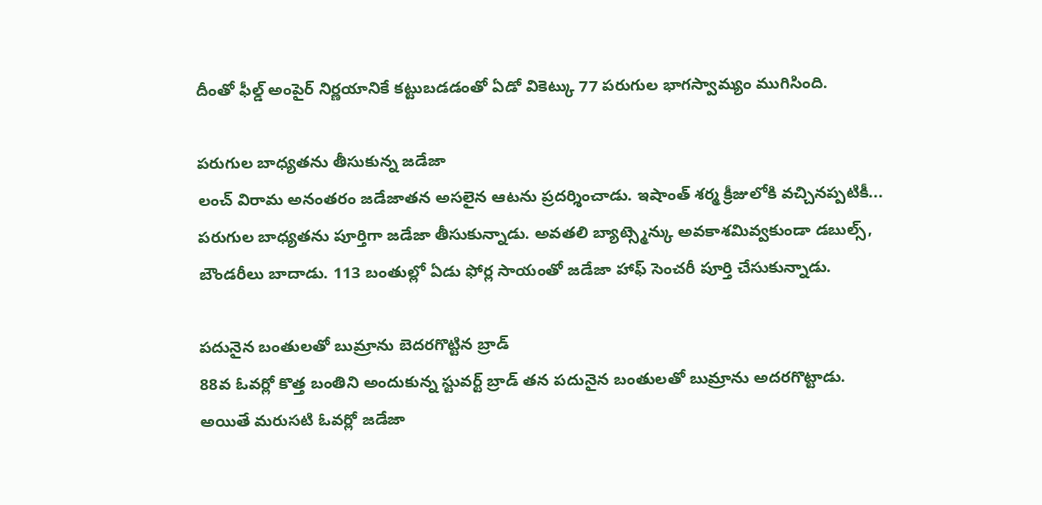దీంతో ఫీల్డ్ అంపైర్ నిర్ణయానికే కట్టుబడడంతో ఏడో వికెట్కు 77 పరుగుల భాగస్వామ్యం ముగిసింది.

పరుగుల బాధ్యతను తీసుకున్న జడేజా
లంచ్ విరామ అనంతరం జడేజాతన అసలైన ఆటను ప్రదర్శించాడు. ఇషాంత్ శర్మ క్రీజులోకి వచ్చినప్పటికీ... పరుగుల బాధ్యతను పూర్తిగా జడేజా తీసుకున్నాడు. అవతలి బ్యాట్స్మెన్కు అవకాశమివ్వకుండా డబుల్స్, బౌండరీలు బాదాడు. 113 బంతుల్లో ఏడు ఫోర్ల సాయంతో జడేజా హాఫ్ సెంచరీ పూర్తి చేసుకున్నాడు.

పదునైన బంతులతో బుమ్రాను బెదరగొట్టిన బ్రాడ్
88వ ఓవర్లో కొత్త బంతిని అందుకున్న స్టువర్ట్ బ్రాడ్ తన పదునైన బంతులతో బుమ్రాను అదరగొట్టాడు. అయితే మరుసటి ఓవర్లో జడేజా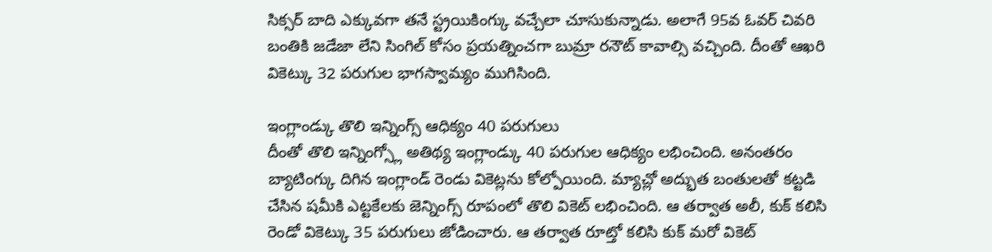సిక్సర్ బాది ఎక్కువగా తనే స్ట్రయికింగ్కు వచ్చేలా చూసుకున్నాడు. అలాగే 95వ ఓవర్ చివరి బంతికి జడేజా లేని సింగిల్ కోసం ప్రయత్నించగా బుమ్రా రనౌట్ కావాల్సి వచ్చింది. దీంతో ఆఖరి వికెట్కు 32 పరుగుల భాగస్వామ్యం ముగిసింది.

ఇంగ్లాండ్కు తొలి ఇన్నింగ్స్ ఆధిక్యం 40 పరుగులు
దీంతో తొలి ఇన్నింగ్స్లో అతిథ్య ఇంగ్లాండ్కు 40 పరుగుల ఆధిక్యం లభించింది. అనంతరం బ్యాటింగ్కు దిగిన ఇంగ్లాండ్ రెండు వికెట్లను కోల్పోయింది. మ్యాచ్లో అద్భుత బంతులతో కట్టడి చేసిన షమీకి ఎట్టకేలకు జెన్నింగ్స్ రూపంలో తొలి వికెట్ లభించింది. ఆ తర్వాత అలీ, కుక్ కలిసి రెండో వికెట్కు 35 పరుగులు జోడించారు. ఆ తర్వాత రూట్తో కలిసి కుక్ మరో వికెట్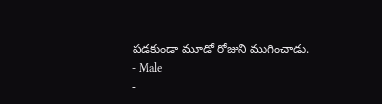పడకుండా మూడో రోజుని ముగించాడు.
- Male
-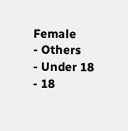Female
- Others
- Under 18
- 18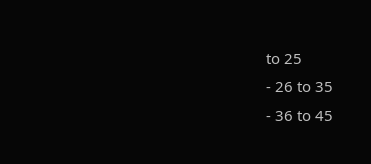to 25
- 26 to 35
- 36 to 45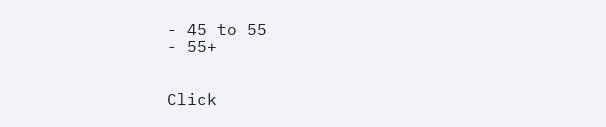- 45 to 55
- 55+


Click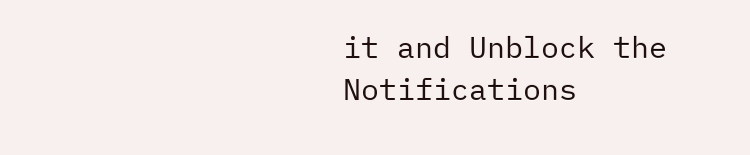it and Unblock the Notifications